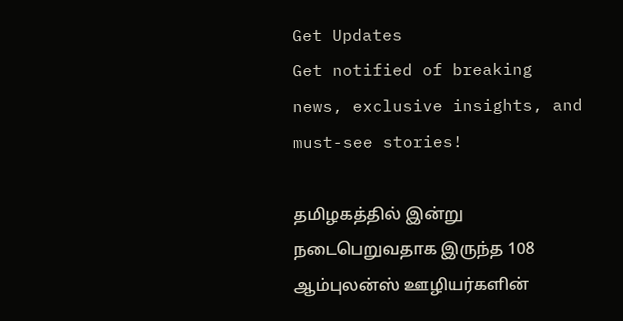Get Updates
Get notified of breaking news, exclusive insights, and must-see stories!

தமிழகத்தில் இன்று நடைபெறுவதாக இருந்த 108 ஆம்புலன்ஸ் ஊழியர்களின்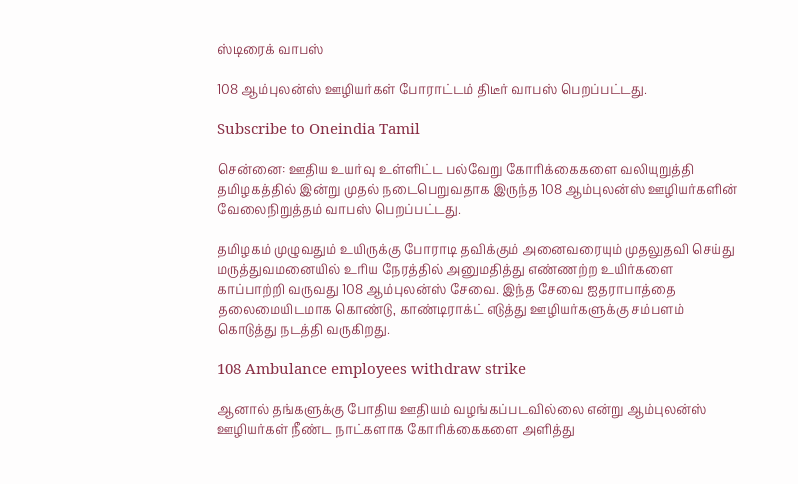ஸ்டிரைக் வாபஸ்

108 ஆம்புலன்ஸ் ஊழியர்கள் போராட்டம் திடீர் வாபஸ் பெறப்பட்டது.

Subscribe to Oneindia Tamil

சென்னை: ஊதிய உயர்வு உள்ளிட்ட பல்வேறு கோரிக்கைகளை வலியுறுத்தி தமிழகத்தில் இன்று முதல் நடைபெறுவதாக இருந்த 108 ஆம்புலன்ஸ் ஊழியர்களின் வேலைநிறுத்தம் வாபஸ் பெறப்பட்டது.

தமிழகம் முழுவதும் உயிருக்கு போராடி தவிக்கும் அனைவரையும் முதலுதவி செய்து மருத்துவமனையில் உரிய நேரத்தில் அனுமதித்து எண்ணற்ற உயிர்களை காப்பாற்றி வருவது 108 ஆம்புலன்ஸ் சேவை. இந்த சேவை ஐதராபாத்தை தலைமையிடமாக கொண்டு, காண்டிராக்ட் எடுத்து ஊழியர்களுக்கு சம்பளம் கொடுத்து நடத்தி வருகிறது.

108 Ambulance employees withdraw strike

ஆனால் தங்களுக்கு போதிய ஊதியம் வழங்கப்படவில்லை என்று ஆம்புலன்ஸ் ஊழியர்கள் நீண்ட நாட்களாக கோரிக்கைகளை அளித்து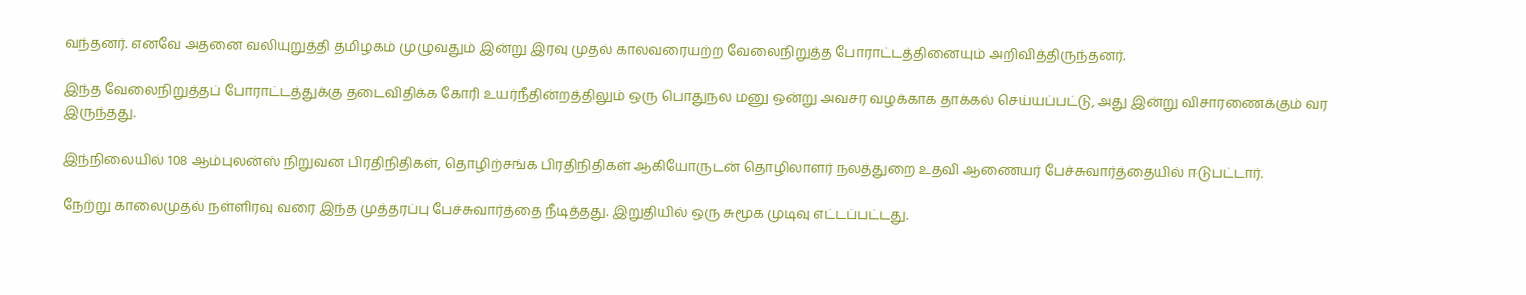வந்தனர். எனவே அதனை வலியுறுத்தி தமிழகம் முழுவதும் இன்று இரவு முதல் காலவரையற்ற வேலைநிறுத்த போராட்டத்தினையும் அறிவித்திருந்தனர்.

இந்த வேலைநிறுத்தப் போராட்டத்துக்கு தடைவிதிக்க கோரி உயர்நீதின்றத்திலும் ஒரு பொதுநல மனு ஒன்று அவசர வழக்காக தாக்கல் செய்யப்பட்டு, அது இன்று விசாரணைக்கும் வர இருந்தது.

இந்நிலையில் 108 ஆம்புலன்ஸ் நிறுவன பிரதிநிதிகள், தொழிற்சங்க பிரதிநிதிகள் ஆகியோருடன் தொழிலாளர் நலத்துறை உதவி ஆணையர் பேச்சுவார்த்தையில் ஈடுபட்டார்.

நேற்று காலைமுதல் நள்ளிரவு வரை இந்த முத்தரப்பு பேச்சுவார்த்தை நீடித்தது. இறுதியில் ஒரு சுமூக முடிவு எட்டப்பட்டது.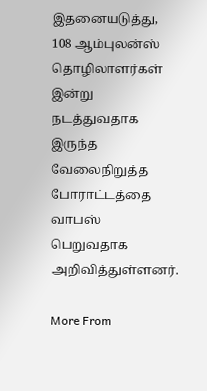இதனையடுத்து, 108 ஆம்புலன்ஸ் தொழிலாளர்கள் இன்று நடத்துவதாக இருந்த வேலைநிறுத்த போராட்டத்தை வாபஸ் பெறுவதாக அறிவித்துள்ளனர்.

More From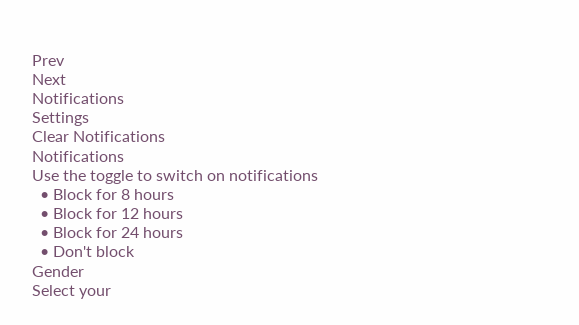Prev
Next
Notifications
Settings
Clear Notifications
Notifications
Use the toggle to switch on notifications
  • Block for 8 hours
  • Block for 12 hours
  • Block for 24 hours
  • Don't block
Gender
Select your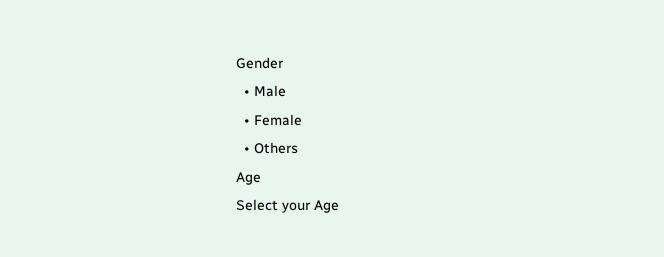Gender
  • Male
  • Female
  • Others
Age
Select your Age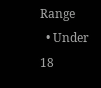Range
  • Under 18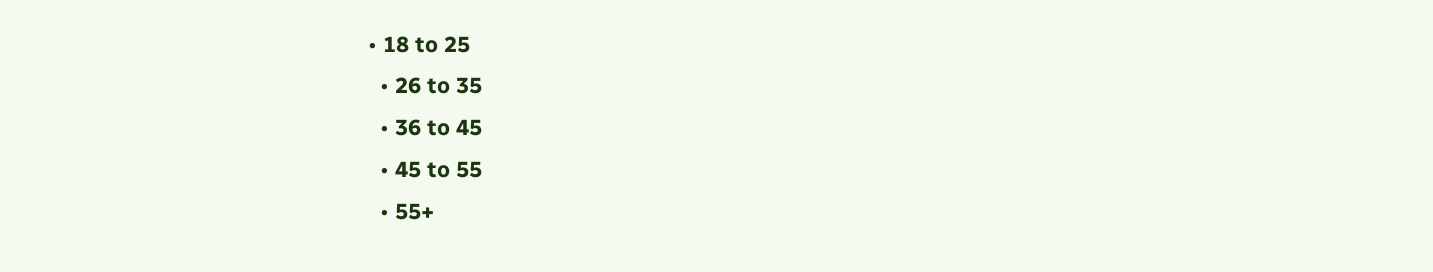• 18 to 25
  • 26 to 35
  • 36 to 45
  • 45 to 55
  • 55+